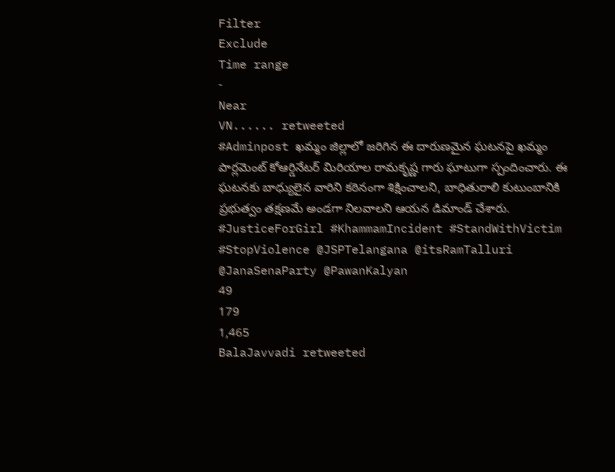Filter
Exclude
Time range
-
Near
VN...... retweeted
#Adminpost ఖమ్మం జిల్లాలో జరిగిన ఈ దారుణమైన ఘటనపై ఖమ్మం పార్లమెంట్ కోఆర్డినేటర్ మిరియాల రామకృష్ణ గారు ఘాటుగా స్పందించారు. ఈ ఘటనకు బాధ్యులైన వారిని కఠినంగా శిక్షించాలని, బాధితురాలి కుటుంబానికి ప్రభుత్వం తక్షణమే అండగా నిలవాలని ఆయన డిమాండ్ చేశారు. #JusticeForGirl #KhammamIncident #StandWithVictim #StopViolence @JSPTelangana @itsRamTalluri @JanaSenaParty @PawanKalyan
49
179
1,465
BalaJavvadi retweeted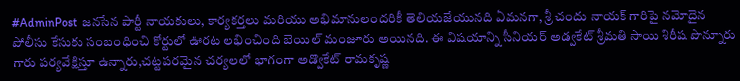#AdminPost జనసేన పార్టీ నాయకులు, కార్యకర్తలు మరియు అభిమానులందరికీ తెలియజేయునది ఏమనగా, శ్రీ చందు నాయక్ గారిపై నమోదైన పోలీసు కేసుకు సంబంధించి కోర్టులో ఊరట లభించింది బెయిల్ మంజూరు అయినది. ఈ విషయాన్ని సీనియర్ అడ్వకేట్ శ్రీమతి సాయి శిరీష పొన్నూరు గారు పర్యవేక్షిస్తూ ఉన్నారు,చట్టపరమైన చర్యలలో భాగంగా అడ్వొకేట్ రామకృష్ణ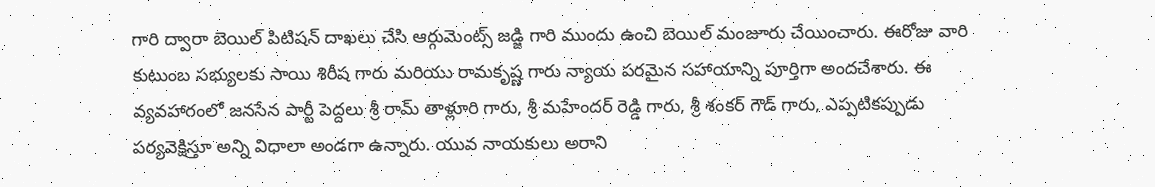గారి ద్వారా బెయిల్ పిటిషన్ దాఖలు చేసి ఆర్గుమెంట్స్ జడ్జి గారి ముందు ఉంచి బెయిల్ మంజూరు చేయించారు. ఈరోజు వారి కుటుంబ సభ్యులకు సాయి శిరీష గారు మరియు రామకృష్ణ గారు న్యాయ పరమైన సహాయాన్ని పూర్తిగా అందచేశారు. ఈ వ్యవహారంలో జనసేన పార్టీ పెద్దలు శ్రీ రామ్ తాళ్లూరి గారు, శ్రీ మహేందర్ రెడ్డి గారు, శ్రీ శంకర్ గౌడ్ గారు, ఎప్పటికప్పుడు పర్యవెక్షిస్తూ అన్ని విధాలా అండగా ఉన్నారు. యువ నాయకులు అరాని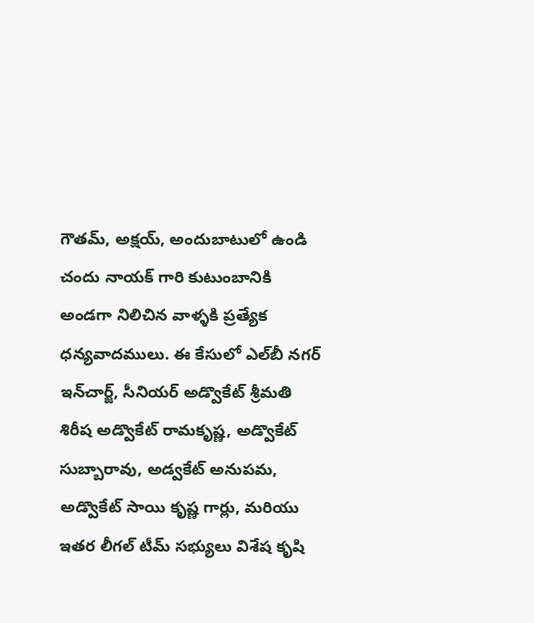గౌతమ్, అక్షయ్, అందుబాటులో ఉండి చందు నాయక్ గారి కుటుంబానికి అండగా నిలిచిన వాళ్ళకి ప్రత్యేక ధన్యవాదములు. ఈ కేసులో ఎల్‌బీ నగర్ ఇన్‌చార్జ్, సీనియర్ అడ్వొకేట్ శ్రీమతి శిరీష అడ్వొకేట్ రామకృష్ణ, అడ్వొకేట్ సుబ్బారావు, అడ్వకేట్ అనుపమ, అడ్వొకేట్ సాయి కృష్ణ గార్లు, మరియు ఇతర లీగల్ టీమ్ సభ్యులు విశేష కృషి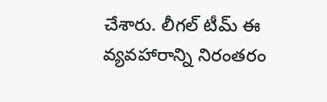చేశారు. లీగల్ టీమ్ ఈ వ్యవహారాన్ని నిరంతరం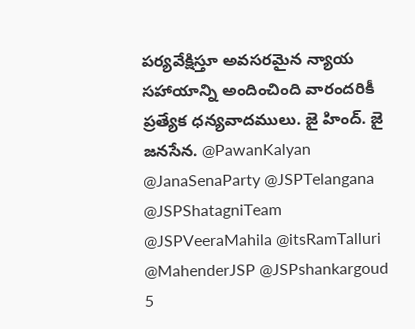పర్యవేక్షిస్తూ అవసరమైన న్యాయ సహాయాన్ని అందించింది వారందరికీ ప్రత్యేక ధన్యవాదములు. జై హింద్. జై జనసేన. @PawanKalyan @JanaSenaParty @JSPTelangana @JSPShatagniTeam @JSPVeeraMahila @itsRamTalluri @MahenderJSP @JSPshankargoud
5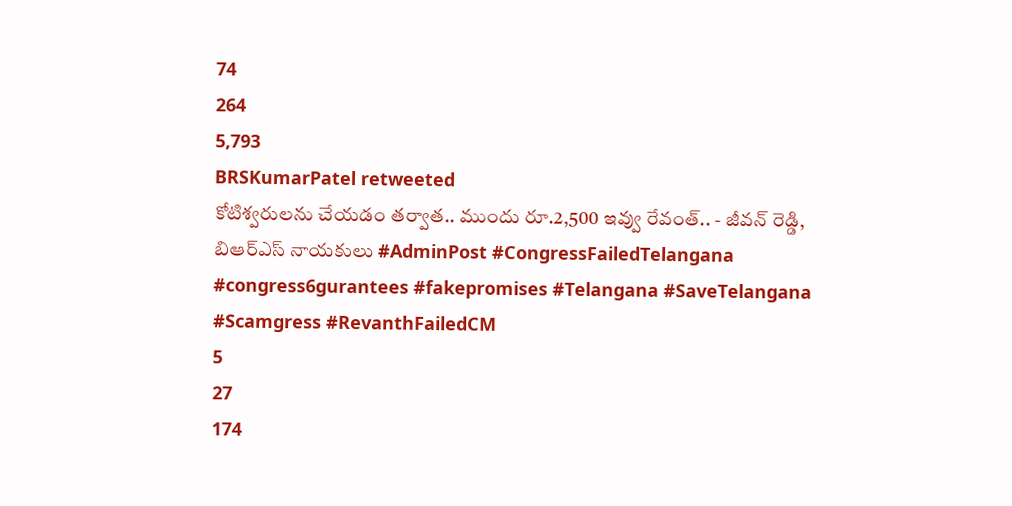74
264
5,793
BRSKumarPatel retweeted
కోటిశ్వరులను చేయడం తర్వాత.. ముందు రూ.2,500 ఇవ్వు రేవంత్.. - జీవన్ రెడ్డి, బిఆర్ఎస్ నాయకులు #AdminPost #CongressFailedTelangana #congress6gurantees #fakepromises #Telangana #SaveTelangana #Scamgress #RevanthFailedCM
5
27
174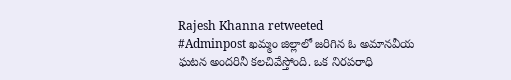Rajesh Khanna retweeted
#Adminpost ఖమ్మం జిల్లాలో జరిగిన ఓ అమానవీయ ఘటన అందరినీ కలచివేస్తోంది. ఒక నిరపరాధి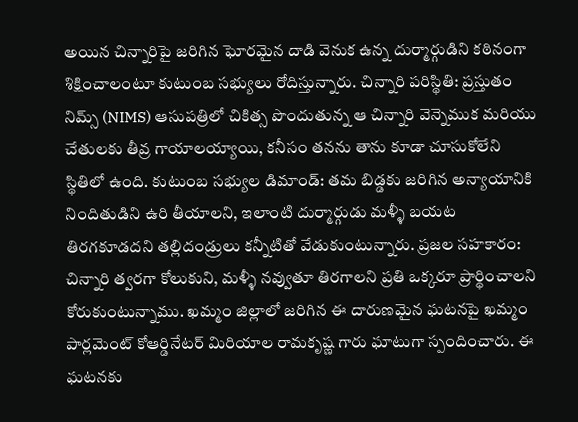అయిన చిన్నారిపై జరిగిన ఘోరమైన దాడి వెనుక ఉన్న దుర్మార్గుడిని కఠినంగా శిక్షించాలంటూ కుటుంబ సభ్యులు రోదిస్తున్నారు. చిన్నారి పరిస్థితి: ప్రస్తుతం నిమ్స్ (NIMS) ఆసుపత్రిలో చికిత్స పొందుతున్న ఆ చిన్నారి వెన్నెముక మరియు చేతులకు తీవ్ర గాయాలయ్యాయి, కనీసం తనను తాను కూడా చూసుకోలేని స్థితిలో ఉంది. కుటుంబ సభ్యుల డిమాండ్: తమ బిడ్డకు జరిగిన అన్యాయానికి నిందితుడిని ఉరి తీయాలని, ఇలాంటి దుర్మార్గుడు మళ్ళీ బయట తిరగకూడదని తల్లిదండ్రులు కన్నీటితో వేడుకుంటున్నారు. ప్రజల సహకారం: చిన్నారి త్వరగా కోలుకుని, మళ్ళీ నవ్వుతూ తిరగాలని ప్రతి ఒక్కరూ ప్రార్థించాలని కోరుకుంటున్నాము. ఖమ్మం జిల్లాలో జరిగిన ఈ దారుణమైన ఘటనపై ఖమ్మం పార్లమెంట్ కోఆర్డినేటర్ మిరియాల రామకృష్ణ గారు ఘాటుగా స్పందించారు. ఈ ఘటనకు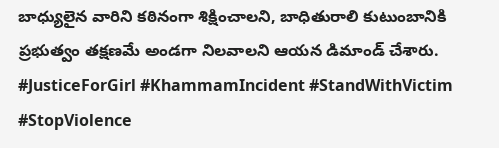బాధ్యులైన వారిని కఠినంగా శిక్షించాలని, బాధితురాలి కుటుంబానికి ప్రభుత్వం తక్షణమే అండగా నిలవాలని ఆయన డిమాండ్ చేశారు. #JusticeForGirl #KhammamIncident #StandWithVictim #StopViolence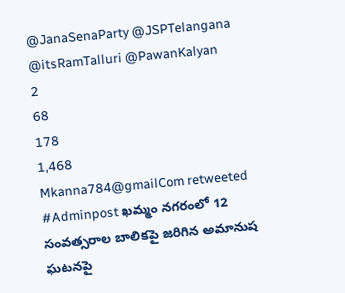@JanaSenaParty @JSPTelangana @itsRamTalluri @PawanKalyan
2
68
178
1,468
Mkanna784@gmailCom retweeted
#Adminpost ఖమ్మం నగరంలో 12 సంవత్సరాల బాలికపై జరిగిన అమానుష ఘటనపై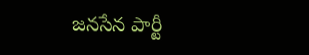జనసేన పార్టీ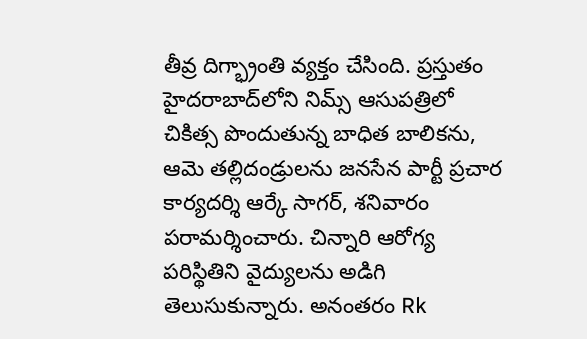తీవ్ర దిగ్భ్రాంతి వ్యక్తం చేసింది. ప్రస్తుతం హైదరాబాద్‌లోని నిమ్స్ ఆసుపత్రిలో చికిత్స పొందుతున్న బాధిత బాలికను, ఆమె తల్లిదండ్రులను జనసేన పార్టీ ప్రచార కార్యదర్శి ఆర్కే సాగర్, శనివారం పరామర్శించారు. చిన్నారి ఆరోగ్య పరిస్థితిని వైద్యులను అడిగి తెలుసుకున్నారు. అనంతరం Rk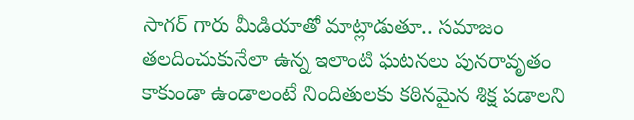సాగర్ గారు మీడియాతో మాట్లాడుతూ.. సమాజం తలదించుకునేలా ఉన్న ఇలాంటి ఘటనలు పునరావృతం కాకుండా ఉండాలంటే నిందితులకు కఠినమైన శిక్ష పడాలని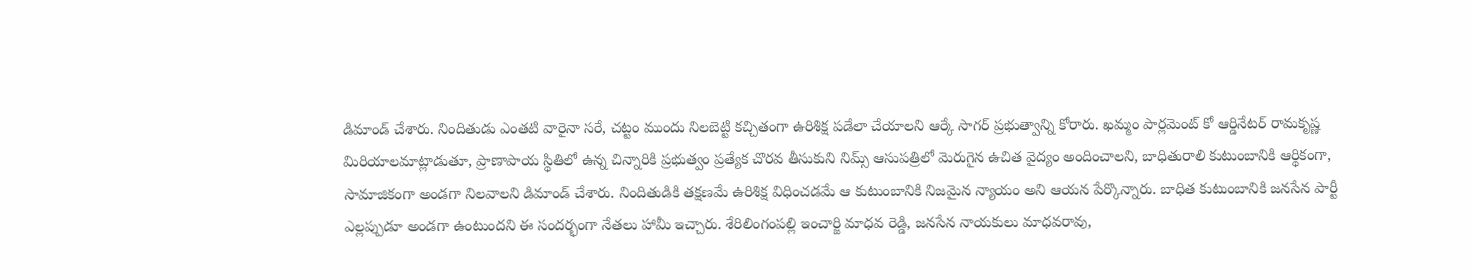డిమాండ్ చేశారు. నిందితుడు ఎంతటి వారైనా సరే, చట్టం ముందు నిలబెట్టి కచ్చితంగా ఉరిశిక్ష పడేలా చేయాలని ఆర్కే సాగర్ ప్రభుత్వాన్ని కోరారు. ఖమ్మం పార్లమెంట్ కో ఆర్డినేటర్ రామకృష్ణ మిరియాలమాట్లాడుతూ, ప్రాణాపాయ స్థితిలో ఉన్న చిన్నారికి ప్రభుత్వం ప్రత్యేక చొరవ తీసుకుని నిమ్స్ ఆసుపత్రిలో మెరుగైన ఉచిత వైద్యం అందించాలని, బాధితురాలి కుటుంబానికి ఆర్థికంగా, సామాజికంగా అండగా నిలవాలని డిమాండ్ చేశారు. నిందితుడికి తక్షణమే ఉరిశిక్ష విధించడమే ఆ కుటుంబానికి నిజమైన న్యాయం అని ఆయన పేర్కొన్నారు. బాధిత కుటుంబానికి జనసేన పార్టీ ఎల్లప్పుడూ అండగా ఉంటుందని ఈ సందర్భంగా నేతలు హామీ ఇచ్చారు. శేరిలింగంపల్లి ఇంచార్జి మాధవ రెడ్డి, జనసేన నాయకులు మాధవరావు,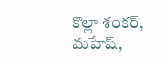కొల్లా శంకర్, మహేష్,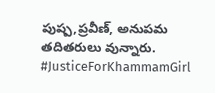పుష్ప,ప్రవీణ్, అనుపమ తదితరులు వున్నారు. #JusticeForKhammamGirl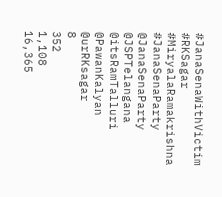#JanaSenaWithVictim #RKSagar #MiryalaRamakrishna #JanaSenaParty @JanaSenaParty @JSPTelangana @itsRamTalluri @PawanKalyan @urRKsagar
8
352
1,108
16,365